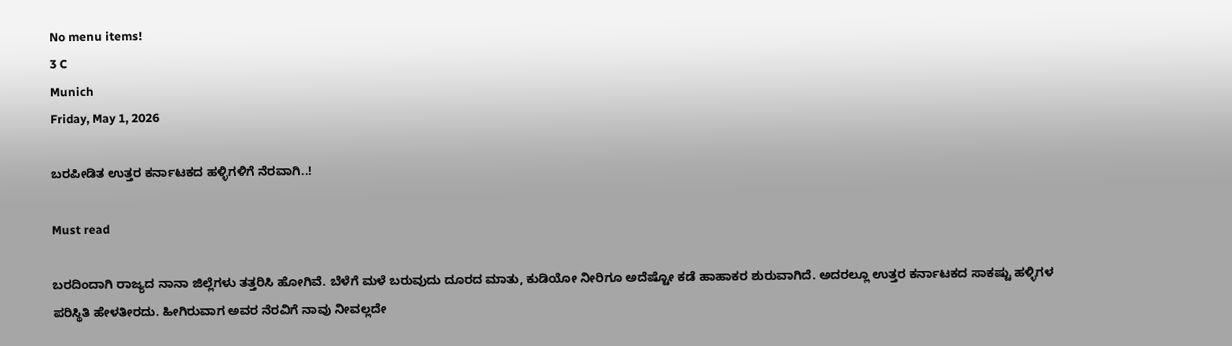No menu items!
3 C
Munich
Friday, May 1, 2026

ಬರಪೀಡಿತ ಉತ್ತರ ಕರ್ನಾಟಕದ ಹಳ್ಳಿಗಳಿಗೆ ನೆರವಾಗಿ..!

Must read

ಬರದಿಂದಾಗಿ ರಾಜ್ಯದ ನಾನಾ ಜಿಲ್ಲೆಗಳು ತತ್ತರಿಸಿ ಹೋಗಿವೆ. ಬೆಳೆಗೆ ಮಳೆ ಬರುವುದು ದೂರದ ಮಾತು, ಕುಡಿಯೋ ನೀರಿಗೂ ಅದೆಷ್ಟೋ ಕಡೆ ಹಾಹಾಕರ ಶುರುವಾಗಿದೆ. ಅದರಲ್ಲೂ ಉತ್ತರ ಕರ್ನಾಟಕದ ಸಾಕಷ್ಟು ಹಳ್ಳಿಗಳ ಪರಿಸ್ಥಿತಿ ಹೇಳತೀರದು. ಹೀಗಿರುವಾಗ ಅವರ ನೆರವಿಗೆ ನಾವು ನೀವಲ್ಲದೇ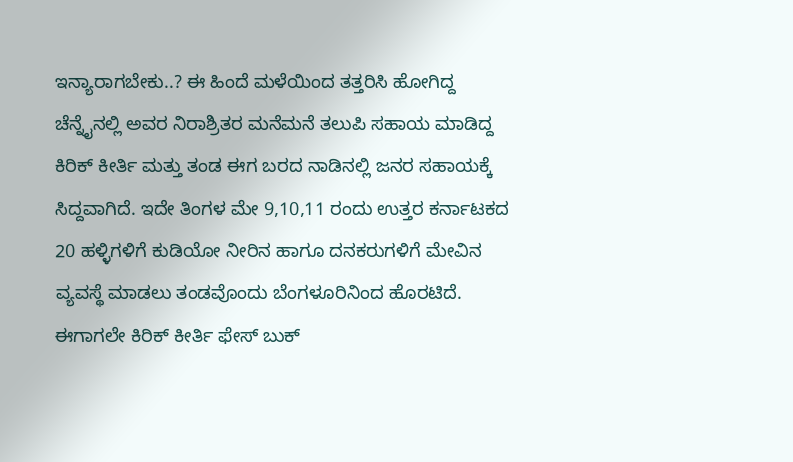ಇನ್ಯಾರಾಗಬೇಕು..? ಈ ಹಿಂದೆ ಮಳೆಯಿಂದ ತತ್ತರಿಸಿ ಹೋಗಿದ್ದ ಚೆನ್ನೈನಲ್ಲಿ ಅವರ ನಿರಾಶ್ರಿತರ ಮನೆಮನೆ ತಲುಪಿ ಸಹಾಯ ಮಾಡಿದ್ದ ಕಿರಿಕ್ ಕೀರ್ತಿ ಮತ್ತು ತಂಡ ಈಗ ಬರದ ನಾಡಿನಲ್ಲಿ ಜನರ ಸಹಾಯಕ್ಕೆ ಸಿದ್ದವಾಗಿದೆ. ಇದೇ ತಿಂಗಳ ಮೇ 9,10,11 ರಂದು ಉತ್ತರ ಕರ್ನಾಟಕದ 20 ಹಳ್ಳಿಗಳಿಗೆ ಕುಡಿಯೋ ನೀರಿನ ಹಾಗೂ ದನಕರುಗಳಿಗೆ ಮೇವಿನ ವ್ಯವಸ್ಥೆ ಮಾಡಲು ತಂಡವೊಂದು ಬೆಂಗಳೂರಿನಿಂದ ಹೊರಟಿದೆ. ಈಗಾಗಲೇ ಕಿರಿಕ್ ಕೀರ್ತಿ ಫೇಸ್ ಬುಕ್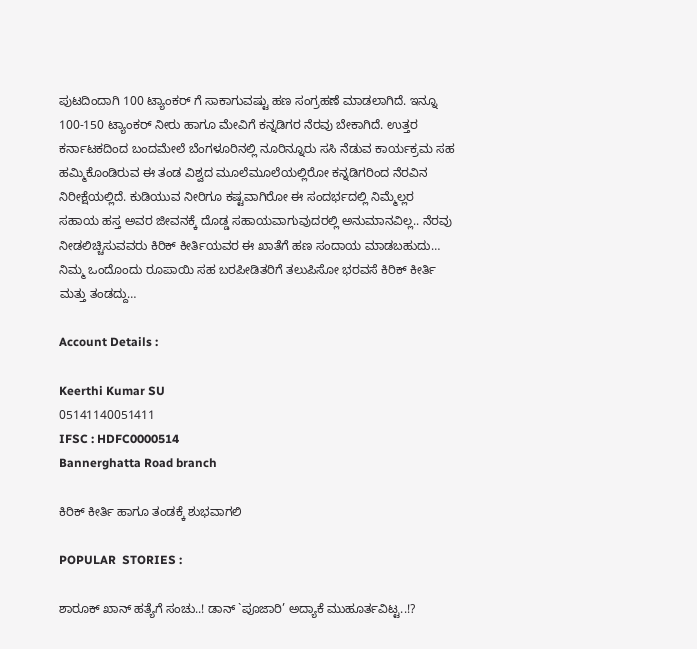ಪುಟದಿಂದಾಗಿ 100 ಟ್ಯಾಂಕರ್ ಗೆ ಸಾಕಾಗುವಷ್ಟು ಹಣ ಸಂಗ್ರಹಣೆ ಮಾಡಲಾಗಿದೆ. ಇನ್ನೂ 100-150 ಟ್ಯಾಂಕರ್ ನೀರು ಹಾಗೂ ಮೇವಿಗೆ ಕನ್ನಡಿಗರ ನೆರವು ಬೇಕಾಗಿದೆ. ಉತ್ತರ ಕರ್ನಾಟಕದಿಂದ ಬಂದಮೇಲೆ ಬೆಂಗಳೂರಿನಲ್ಲಿ ನೂರಿನ್ನೂರು ಸಸಿ ನೆಡುವ ಕಾರ್ಯಕ್ರಮ ಸಹ ಹಮ್ಮಿಕೊಂಡಿರುವ ಈ ತಂಡ ವಿಶ್ವದ ಮೂಲೆಮೂಲೆಯಲ್ಲಿರೋ ಕನ್ನಡಿಗರಿಂದ ನೆರವಿನ ನಿರೀಕ್ಷೆಯಲ್ಲಿದೆ. ಕುಡಿಯುವ ನೀರಿಗೂ ಕಷ್ಟವಾಗಿರೋ ಈ ಸಂದರ್ಭದಲ್ಲಿ ನಿಮ್ಮೆಲ್ಲರ ಸಹಾಯ ಹಸ್ತ ಅವರ ಜೀವನಕ್ಕೆ ದೊಡ್ಡ ಸಹಾಯವಾಗುವುದರಲ್ಲಿ ಅನುಮಾನವಿಲ್ಲ.. ನೆರವು ನೀಡಲಿಚ್ಚಿಸುವವರು ಕಿರಿಕ್ ಕೀರ್ತಿಯವರ ಈ ಖಾತೆಗೆ ಹಣ ಸಂದಾಯ ಮಾಡಬಹುದು… ನಿಮ್ಮ ಒಂದೊಂದು ರೂಪಾಯಿ ಸಹ ಬರಪೀಡಿತರಿಗೆ ತಲುಪಿಸೋ ಭರವಸೆ ಕಿರಿಕ್ ಕೀರ್ತಿ ಮತ್ತು ತಂಡದ್ದು…

Account Details :

Keerthi Kumar SU
05141140051411
IFSC : HDFC0000514
Bannerghatta Road branch

ಕಿರಿಕ್ ಕೀರ್ತಿ ಹಾಗೂ ತಂಡಕ್ಕೆ ಶುಭವಾಗಲಿ

POPULAR  STORIES :

ಶಾರೂಕ್ ಖಾನ್ ಹತ್ಯೆಗೆ ಸಂಚು..! ಡಾನ್ `ಪೂಜಾರಿ’ ಅದ್ಯಾಕೆ ಮುಹೂರ್ತವಿಟ್ಟ..!?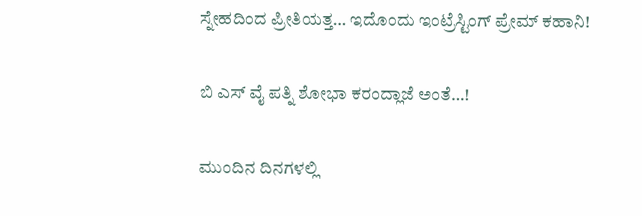ಸ್ನೇಹದಿಂದ ಪ್ರೀತಿಯತ್ತ… ಇದೊಂದು ಇಂಟ್ರೆಸ್ಟಿಂಗ್ ಪ್ರೇಮ್ ಕಹಾನಿ!

ಬಿ ಎಸ್ ವೈ ಪತ್ನಿ ಶೋಭಾ ಕರಂದ್ಲಾಜೆ ಅಂತೆ…!

ಮುಂದಿನ ದಿನಗಳಲ್ಲಿ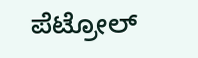ಪೆಟ್ರೋಲ್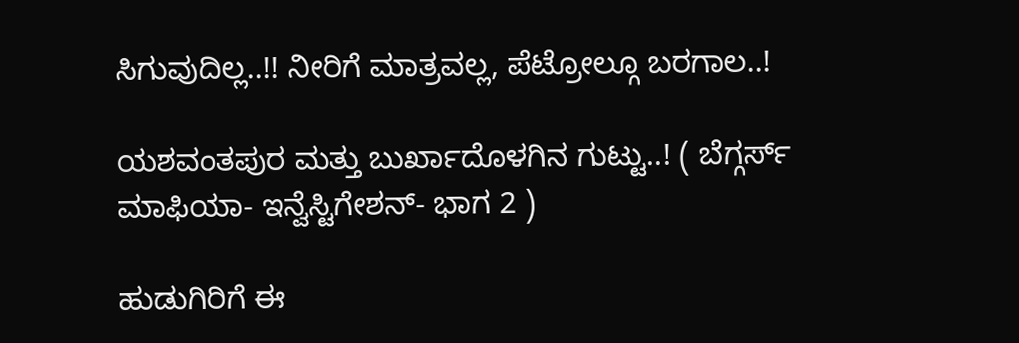ಸಿಗುವುದಿಲ್ಲ..!! ನೀರಿಗೆ ಮಾತ್ರವಲ್ಲ, ಪೆಟ್ರೋಲ್ಗೂ ಬರಗಾಲ..!

ಯಶವಂತಪುರ ಮತ್ತು ಬುರ್ಖಾದೊಳಗಿನ ಗುಟ್ಟು..! ( ಬೆಗ್ಗರ್ಸ್ ಮಾಫಿಯಾ- ಇನ್ವೆಸ್ಟಿಗೇಶನ್- ಭಾಗ 2 )

ಹುಡುಗಿರಿಗೆ ಈ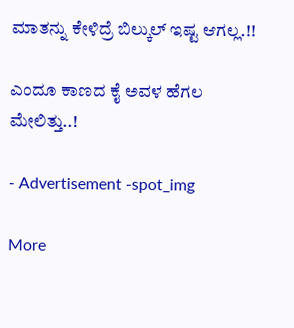ಮಾತನ್ನು ಕೇಳಿದ್ರೆ ಬಿಲ್ಕುಲ್ ಇಷ್ಟ ಆಗಲ್ಲ.!!

ಎಂದೂ ಕಾಣದ ಕೈ ಅವಳ ಹೆಗಲ ಮೇಲಿತ್ತು..!

- Advertisement -spot_img

More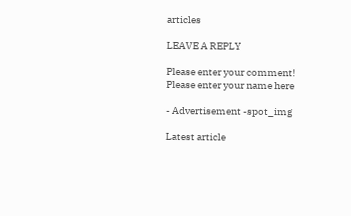articles

LEAVE A REPLY

Please enter your comment!
Please enter your name here

- Advertisement -spot_img

Latest article